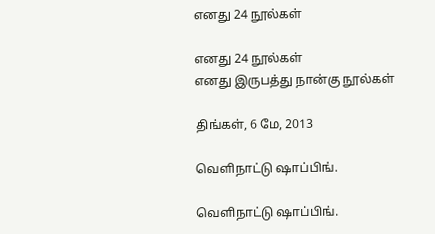எனது 24 நூல்கள்

எனது 24 நூல்கள்
எனது இருபத்து நான்கு நூல்கள்

திங்கள், 6 மே, 2013

வெளிநாட்டு ஷாப்பிங்.

வெளிநாட்டு ஷாப்பிங்.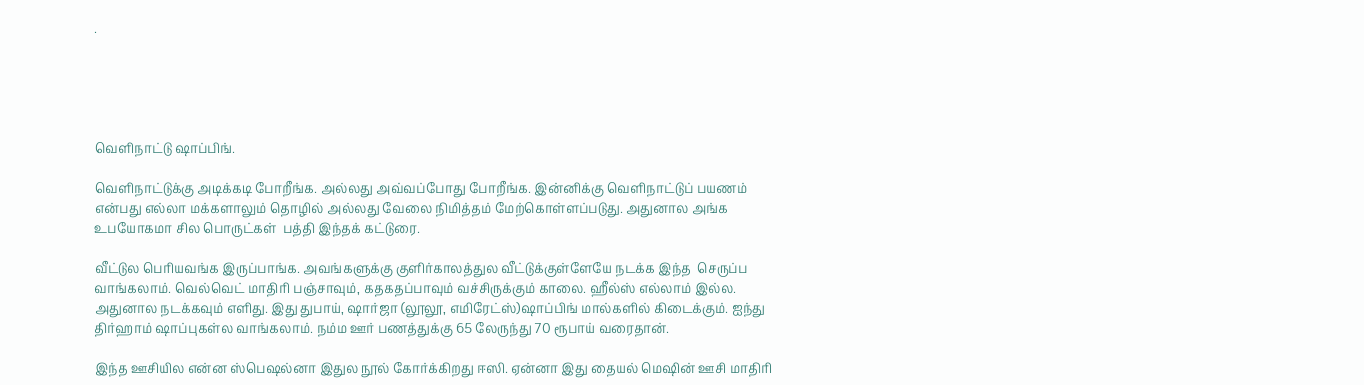.





வெளிநாட்டு ஷாப்பிங்.

வெளிநாட்டுக்கு அடிக்கடி போறீங்க. அல்லது அவ்வப்போது போறீங்க. இன்னிக்கு வெளிநாட்டுப் பயணம் என்பது எல்லா மக்களாலும் தொழில் அல்லது வேலை நிமித்தம் மேற்கொள்ளப்படுது. அதுனால அங்க உபயோகமா சில பொருட்கள்  பத்தி இந்தக் கட்டுரை.

வீட்டுல பெரியவங்க இருப்பாங்க. அவங்களுக்கு குளிர்காலத்துல வீட்டுக்குள்ளேயே நடக்க இந்த  செருப்ப வாங்கலாம். வெல்வெட் மாதிரி பஞ்சாவும், கதகதப்பாவும் வச்சிருக்கும் காலை. ஹீல்ஸ் எல்லாம் இல்ல. அதுனால நடக்கவும் எளிது. இது துபாய், ஷார்ஜா (லூலூ, எமிரேட்ஸ்)ஷாப்பிங் மால்களில் கிடைக்கும். ஐந்து திர்ஹாம் ஷாப்புகள்ல வாங்கலாம். நம்ம ஊர் பணத்துக்கு 65 லேருந்து 70 ரூபாய் வரைதான்.

இந்த ஊசியில என்ன ஸ்பெஷல்னா இதுல நூல் கோர்க்கிறது ஈஸி. ஏன்னா இது தையல் மெஷின் ஊசி மாதிரி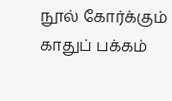நூல் கோர்க்கும் காதுப் பக்கம்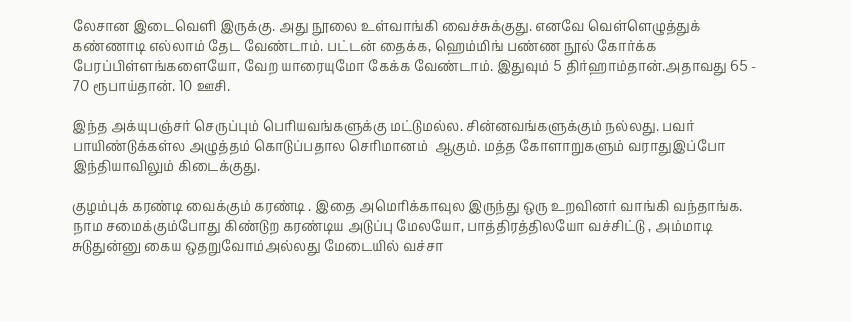லேசான இடைவெளி இருக்கு. அது நூலை உள்வாங்கி வைச்சுக்குது. எனவே வெள்ளெழுத்துக் கண்ணாடி எல்லாம் தேட வேண்டாம். பட்டன் தைக்க, ஹெம்மிங் பண்ண நூல் கோர்க்க பேரப்பிள்ளங்களையோ, வேற யாரையுமோ கேக்க வேண்டாம். இதுவும் 5 திர்ஹாம்தான்.அதாவது 65 - 70 ரூபாய்தான். 10 ஊசி.

இந்த அக்யுபஞ்சர் செருப்பும் பெரியவங்களுக்கு மட்டுமல்ல. சின்னவங்களுக்கும் நல்லது. பவர் பாயிண்டுக்கள்ல அழுத்தம் கொடுப்பதால செரிமானம்  ஆகும். மத்த கோளாறுகளும் வராதுஇப்போ இந்தியாவிலும் கிடைக்குது.

குழம்புக் கரண்டி வைக்கும் கரண்டி . இதை அமெரிக்காவுல இருந்து ஒரு உறவினர் வாங்கி வந்தாங்க. நாம சமைக்கும்போது கிண்டுற கரண்டிய அடுப்பு மேலயோ, பாத்திரத்திலயோ வச்சிட்டு , அம்மாடி சுடுதுன்னு கைய ஒதறுவோம்அல்லது மேடையில் வச்சா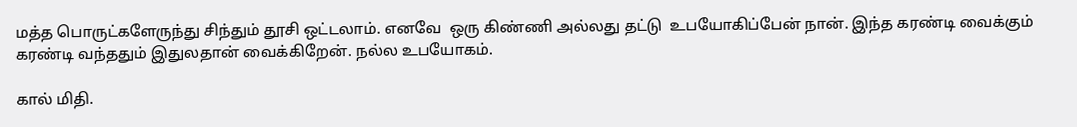மத்த பொருட்களேருந்து சிந்தும் தூசி ஒட்டலாம். எனவே  ஒரு கிண்ணி அல்லது தட்டு  உபயோகிப்பேன் நான். இந்த கரண்டி வைக்கும் கரண்டி வந்ததும் இதுலதான் வைக்கிறேன். நல்ல உபயோகம்.

கால் மிதி.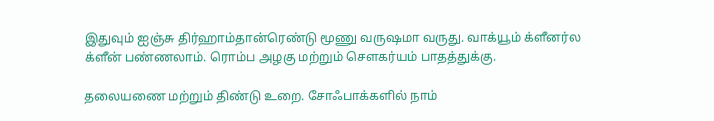இதுவும் ஐஞ்சு திர்ஹாம்தான்ரெண்டு மூணு வருஷமா வருது. வாக்யூம் க்ளீனர்ல க்ளீன் பண்ணலாம். ரொம்ப அழகு மற்றும் சௌகர்யம் பாதத்துக்கு.

தலையணை மற்றும் திண்டு உறை. சோஃபாக்களில் நாம்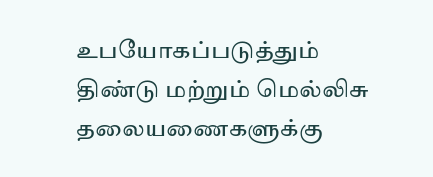உபயோகப்படுத்தும் திண்டு மற்றும் மெல்லிசு தலையணைகளுக்கு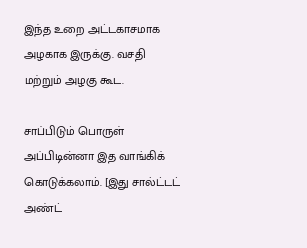இந்த உறை அட்டகாசமாக  அழகாக இருக்கு. வசதி மற்றும் அழகு கூட.

சாப்பிடும் பொருள் அப்பிடின்னா இத வாங்கிக் கொடுக்கலாம். [இது சால்ட்டட் அண்ட்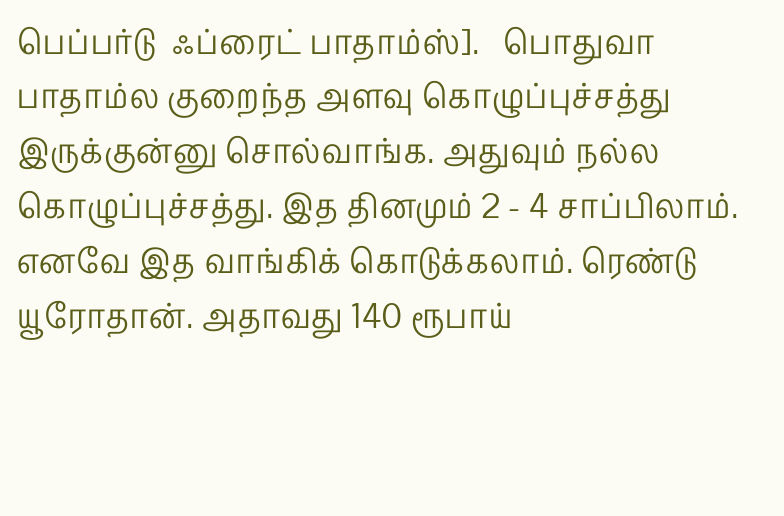பெப்பர்டு  ஃப்ரைட் பாதாம்ஸ்].   பொதுவா பாதாம்ல குறைந்த அளவு கொழுப்புச்சத்து இருக்குன்னு சொல்வாங்க. அதுவும் நல்ல கொழுப்புச்சத்து. இத தினமும் 2 - 4 சாப்பிலாம். எனவே இத வாங்கிக் கொடுக்கலாம். ரெண்டு யூரோதான். அதாவது 140 ரூபாய்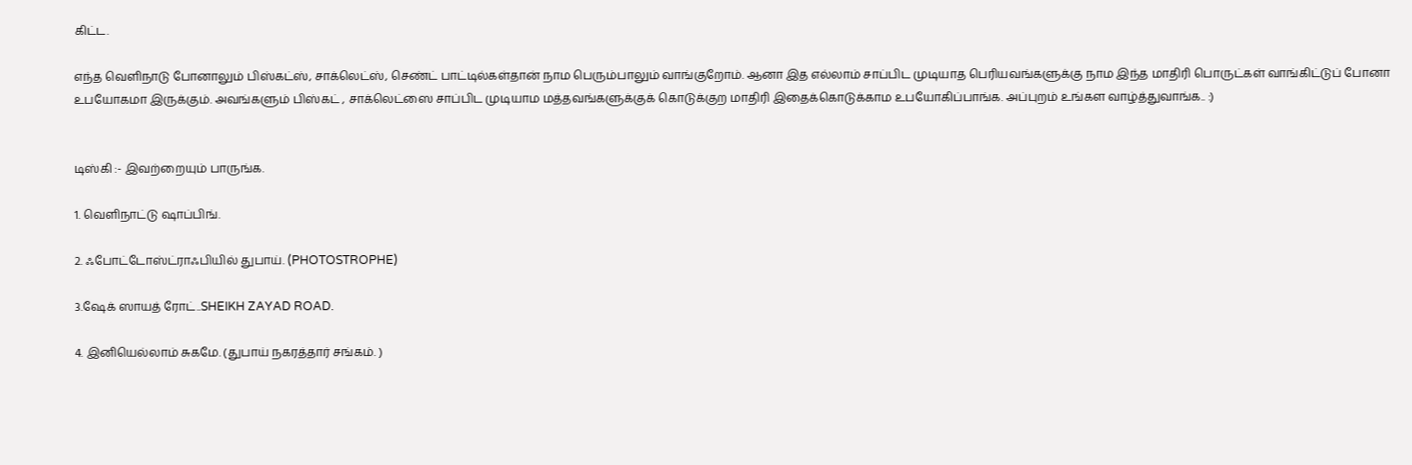கிட்ட.

எந்த வெளிநாடு போனாலும் பிஸ்கட்ஸ், சாக்லெட்ஸ், செண்ட் பாட்டில்கள்தான் நாம பெரும்பாலும் வாங்குறோம். ஆனா இத எல்லாம் சாப்பிட முடியாத பெரியவங்களுக்கு நாம இந்த மாதிரி பொருட்கள் வாங்கிட்டுப் போனா உபயோகமா இருக்கும். அவங்களும் பிஸ்கட் , சாக்லெட்ஸை சாப்பிட முடியாம மத்தவங்களுக்குக் கொடுக்குற மாதிரி இதைக்கொடுக்காம உபயோகிப்பாங்க. அப்புறம் உங்கள வாழ்த்துவாங்க.. :)


டிஸ்கி :- இவற்றையும் பாருங்க.

1. வெளிநாட்டு ஷாப்பிங்.

2. ஃபோட்டோஸ்ட்ராஃபியில் துபாய். (PHOTOSTROPHE)

3.ஷேக் ஸாயத் ரோட்..SHEIKH ZAYAD ROAD.

4. இனியெல்லாம் சுகமே. (துபாய் நகரத்தார் சங்கம். )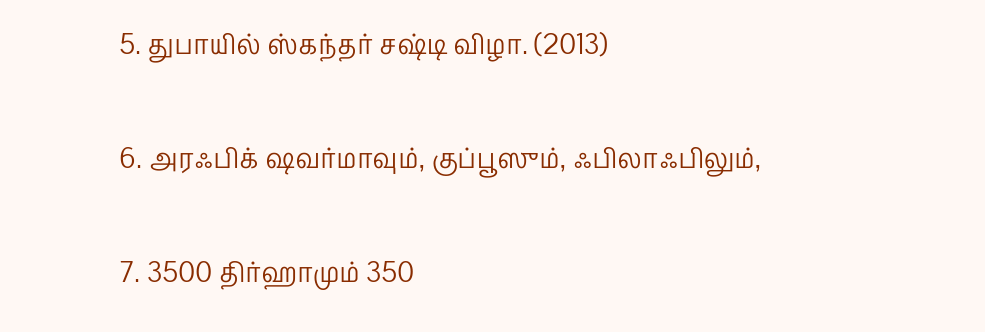5. துபாயில் ஸ்கந்தர் சஷ்டி விழா. (2013)

6. அரஃபிக் ஷவர்மாவும், குப்பூஸும், ஃபிலாஃபிலும்,

7. 3500 திர்ஹாமும் 350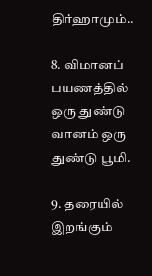திர்ஹாமும்..

8. விமானப் பயணத்தில் ஒரு துண்டு வானம் ஒரு துண்டு பூமி.

9. தரையில் இறங்கும்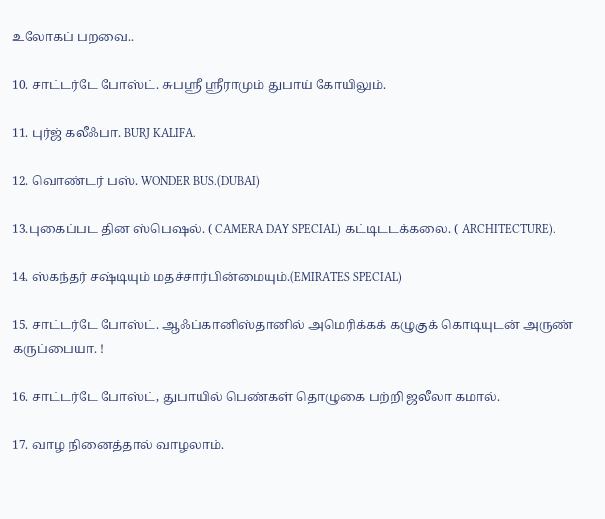உலோகப் பறவை..

10. சாட்டர்டே போஸ்ட். சுபஸ்ரீ ஸ்ரீராமும் துபாய் கோயிலும்.

11. புர்ஜ் கலீஃபா. BURJ KALIFA.

12. வொண்டர் பஸ். WONDER BUS.(DUBAI)

13.புகைப்பட தின ஸ்பெஷல். ( CAMERA DAY SPECIAL) கட்டிடடக்கலை. ( ARCHITECTURE).

14. ஸ்கந்தர் சஷ்டியும் மதச்சார்பின்மையும்.(EMIRATES SPECIAL)

15. சாட்டர்டே போஸ்ட். ஆஃப்கானிஸ்தானில் அமெரிக்கக் கழுகுக் கொடியுடன் அருண் கருப்பையா. !

16. சாட்டர்டே போஸ்ட், துபாயில் பெண்கள் தொழுகை பற்றி ஜலீலா கமால்.

17. வாழ நினைத்தால் வாழலாம்.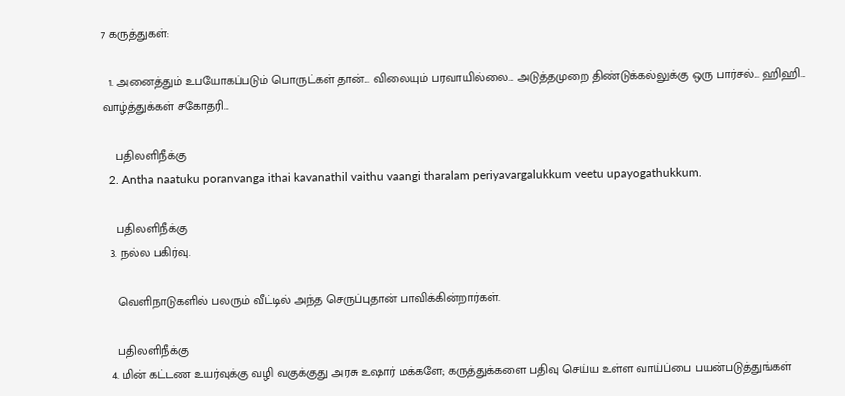7 கருத்துகள்:

  1. அனைத்தும் உபயோகப்படும் பொருட்கள் தான்... விலையும் பரவாயில்லை... அடுத்தமுறை திண்டுக்கல்லுக்கு ஒரு பார்சல்... ஹிஹி... வாழ்த்துக்கள் சகோதரி...

    பதிலளிநீக்கு
  2. Antha naatuku poranvanga ithai kavanathil vaithu vaangi tharalam periyavargalukkum veetu upayogathukkum.

    பதிலளிநீக்கு
  3. நல்ல பகிர்வு.

    வெளிநாடுகளில் பலரும் வீட்டில் அந்த செருப்புதான் பாவிக்கின்றார்கள்.

    பதிலளிநீக்கு
  4. மின் கட்டண உயர்வுக்கு வழி வகுக்குது அரசு உஷார் மக்களே; கருத்துக்களை பதிவு செய்ய உள்ள வாய்ப்பை பயன்படுத்துங்கள்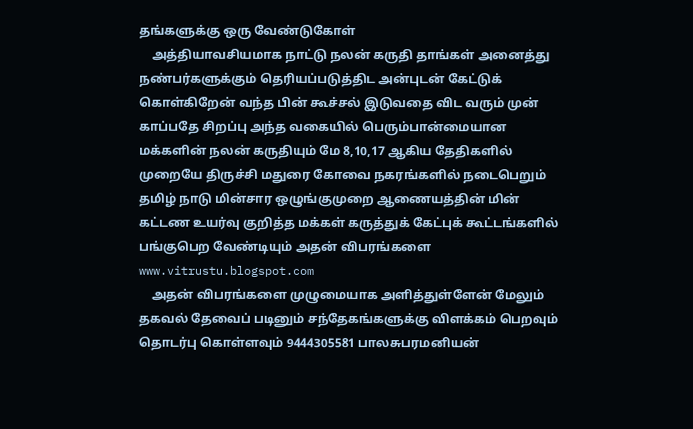தங்களுக்கு ஒரு வேண்டுகோள்
    அத்தியாவசியமாக நாட்டு நலன் கருதி தாங்கள் அனைத்து நண்பர்களுக்கும் தெரியப்படுத்திட அன்புடன் கேட்டுக் கொள்கிறேன் வந்த பின் கூச்சல் இடுவதை விட வரும் முன் காப்பதே சிறப்பு அந்த வகையில் பெரும்பான்மையான மக்களின் நலன் கருதியும் மே 8,10,17 ஆகிய தேதிகளில் முறையே திருச்சி மதுரை கோவை நகரங்களில் நடைபெறும் தமிழ் நாடு மின்சார ஒழுங்குமுறை ஆணையத்தின் மின் கட்டண உயர்வு குறித்த மக்கள் கருத்துக் கேட்புக் கூட்டங்களில் பங்குபெற வேண்டியும் அதன் விபரங்களை www.vitrustu.blogspot.com
    அதன் விபரங்களை முழுமையாக அளித்துள்ளேன் மேலும் தகவல் தேவைப் படினும் சந்தேகங்களுக்கு விளக்கம் பெறவும் தொடர்பு கொள்ளவும் 9444305581 பாலசுபரமனியன்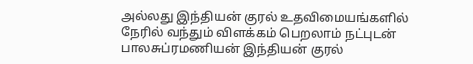அல்லது இந்தியன் குரல் உதவிமையங்களில் நேரில் வந்தும் விளக்கம் பெறலாம் நட்புடன் பாலசுப்ரமணியன் இந்தியன் குரல்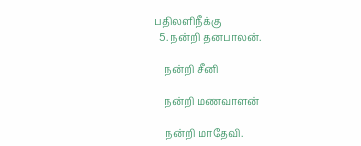பதிலளிநீக்கு
  5. நன்றி தனபாலன்.

    நன்றி சீனி

    நன்றி மணவாளன்

    நன்றி மாதேவி.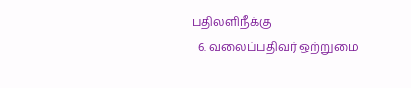பதிலளிநீக்கு
  6. வலைப்பதிவர் ஒற்றுமை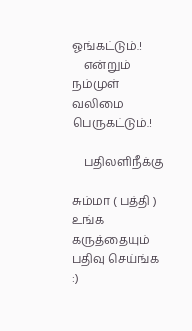ஓங்கட்டும்.!
    என்றும் நம்முள் வலிமை பெருகட்டும்.!

    பதிலளிநீக்கு

சும்மா ( பத்தி ) உங்க கருத்தையும் பதிவு செய்ங்க :)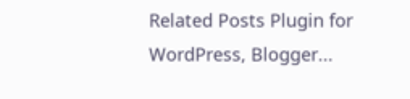Related Posts Plugin for WordPress, Blogger...